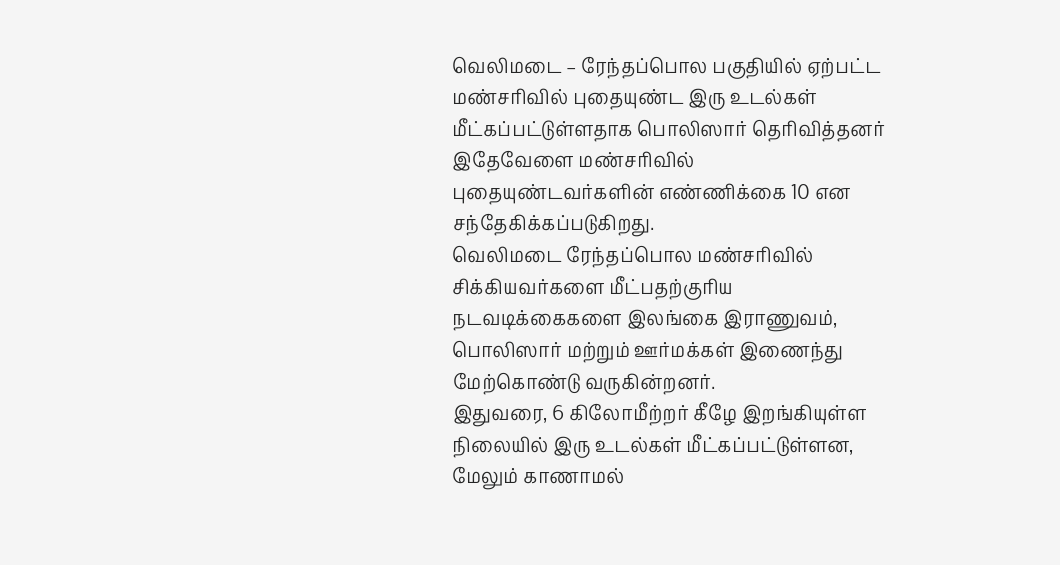வெலிமடை – ரேந்தப்பொல பகுதியில் ஏற்பட்ட மண்சரிவில் புதையுண்ட இரு உடல்கள் மீட்கப்பட்டுள்ளதாக பொலிஸார் தெரிவித்தனர்
இதேவேளை மண்சரிவில் புதையுண்டவர்களின் எண்ணிக்கை 10 என சந்தேகிக்கப்படுகிறது.
வெலிமடை ரேந்தப்பொல மண்சரிவில் சிக்கியவர்களை மீட்பதற்குரிய நடவடிக்கைகளை இலங்கை இராணுவம், பொலிஸார் மற்றும் ஊர்மக்கள் இணைந்து மேற்கொண்டு வருகின்றனர்.
இதுவரை, 6 கிலோமீற்றர் கீழே இறங்கியுள்ள நிலையில் இரு உடல்கள் மீட்கப்பட்டுள்ளன, மேலும் காணாமல்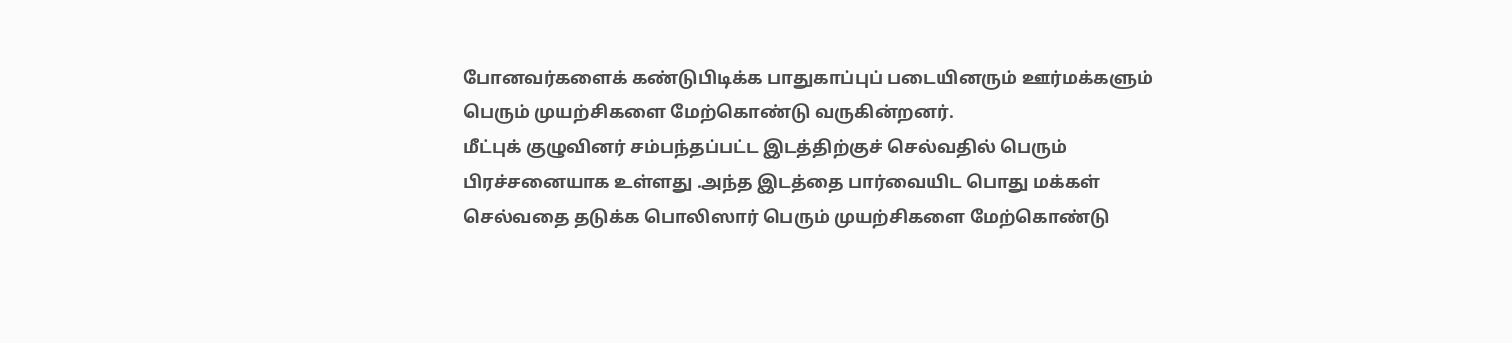போனவர்களைக் கண்டுபிடிக்க பாதுகாப்புப் படையினரும் ஊர்மக்களும் பெரும் முயற்சிகளை மேற்கொண்டு வருகின்றனர்.
மீட்புக் குழுவினர் சம்பந்தப்பட்ட இடத்திற்குச் செல்வதில் பெரும் பிரச்சனையாக உள்ளது .அந்த இடத்தை பார்வையிட பொது மக்கள் செல்வதை தடுக்க பொலிஸார் பெரும் முயற்சிகளை மேற்கொண்டு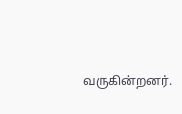வருகின்றனர்.